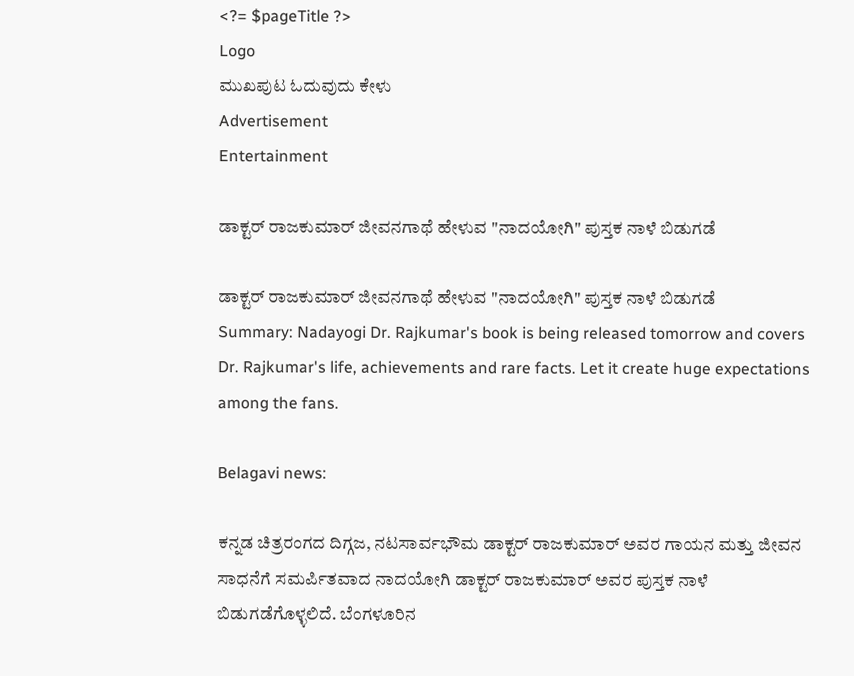<?= $pageTitle ?>
Logo
ಮುಖಪುಟ ಓದುವುದು ಕೇಳು
Advertisement
Entertainment

ಡಾಕ್ಟರ್ ರಾಜಕುಮಾರ್ ಜೀವನಗಾಥೆ ಹೇಳುವ "ನಾದಯೋಗಿ" ಪುಸ್ತಕ ನಾಳೆ ಬಿಡುಗಡೆ

ಡಾಕ್ಟರ್ ರಾಜಕುಮಾರ್ ಜೀವನಗಾಥೆ ಹೇಳುವ "ನಾದಯೋಗಿ" ಪುಸ್ತಕ ನಾಳೆ ಬಿಡುಗಡೆ
Summary: Nadayogi Dr. Rajkumar's book is being released tomorrow and covers Dr. Rajkumar's life, achievements and rare facts. Let it create huge expectations among the fans.

Belagavi news:

ಕನ್ನಡ ಚಿತ್ರರಂಗದ ದಿಗ್ಗಜ, ನಟಸಾರ್ವಭೌಮ ಡಾಕ್ಟರ್ ರಾಜಕುಮಾರ್ ಅವರ ಗಾಯನ ಮತ್ತು ಜೀವನ ಸಾಧನೆಗೆ ಸಮರ್ಪಿತವಾದ ನಾದಯೋಗಿ ಡಾಕ್ಟರ್ ರಾಜಕುಮಾರ್ ಅವರ ಪುಸ್ತಕ ನಾಳೆ ಬಿಡುಗಡೆಗೊಳ್ಳಲಿದೆ. ಬೆಂಗಳೂರಿನ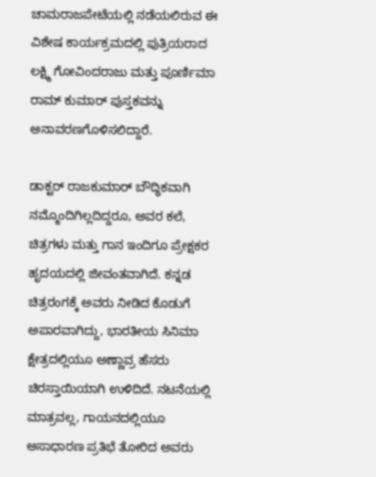ಚಾಮರಾಜಪೇಟೆಯಲ್ಲಿ ನಡೆಯಲಿರುವ ಈ ವಿಶೇಷ ಕಾರ್ಯಕ್ರಮದಲ್ಲಿ ಪುತ್ರಿಯರಾದ ಲಕ್ಷ್ಮಿ ಗೋವಿಂದರಾಜು ಮತ್ತು ಪೂರ್ಣಿಮಾ ರಾಮ್ ಕುಮಾರ್ ಪುಸ್ತಕವನ್ನು ಅನಾವರಣಗೊಳಿಸಲಿದ್ದಾರೆ.

ಡಾಕ್ಟರ್ ರಾಜಕುಮಾರ್ ಬೌದ್ಧಿಕವಾಗಿ ನಮ್ಮೊಂದಿಗಿಲ್ಲದಿದ್ದರೂ, ಅವರ ಕಲೆ, ಚಿತ್ರಗಳು ಮತ್ತು ಗಾನ ಇಂದಿಗೂ ಪ್ರೇಕ್ಷಕರ ಹೃದಯದಲ್ಲಿ ಜೀವಂತವಾಗಿದೆ. ಕನ್ನಡ ಚಿತ್ರರಂಗಕ್ಕೆ ಅವರು ನೀಡಿದ ಕೊಡುಗೆ ಅಪಾರವಾಗಿದ್ದು, ಭಾರತೀಯ ಸಿನಿಮಾ ಕ್ಷೇತ್ರದಲ್ಲಿಯೂ ಅಣ್ಣಾವ್ರ ಹೆಸರು ಚಿರಸ್ತಾಯಿಯಾಗಿ ಉಳಿದಿದೆ. ನಟನೆಯಲ್ಲಿ ಮಾತ್ರವಲ್ಲ, ಗಾಯನದಲ್ಲಿಯೂ ಅಸಾಧಾರಣ ಪ್ರತಿಭೆ ತೋರಿದ ಅವರು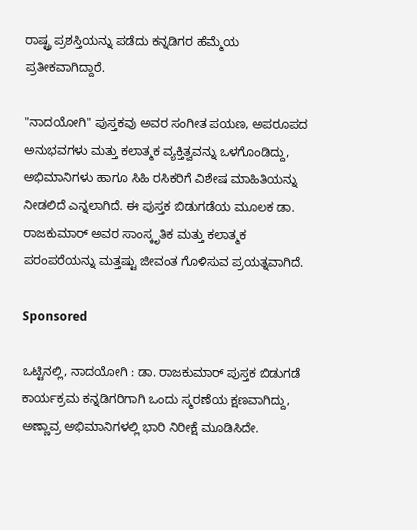ರಾಷ್ಟ್ರ ಪ್ರಶಸ್ತಿಯನ್ನು ಪಡೆದು ಕನ್ನಡಿಗರ ಹೆಮ್ಮೆಯ ಪ್ರತೀಕವಾಗಿದ್ದಾರೆ.

"ನಾದಯೋಗಿ" ಪುಸ್ತಕವು ಅವರ ಸಂಗೀತ ಪಯಣ, ಅಪರೂಪದ ಅನುಭವಗಳು ಮತ್ತು ಕಲಾತ್ಮಕ ವ್ಯಕ್ತಿತ್ವವನ್ನು ಒಳಗೊಂಡಿದ್ದು, ಅಭಿಮಾನಿಗಳು ಹಾಗೂ ಸಿಹಿ ರಸಿಕರಿಗೆ ವಿಶೇಷ ಮಾಹಿತಿಯನ್ನು ನೀಡಲಿದೆ ಎನ್ನಲಾಗಿದೆ. ಈ ಪುಸ್ತಕ ಬಿಡುಗಡೆಯ ಮೂಲಕ ಡಾ. ರಾಜಕುಮಾರ್ ಅವರ ಸಾಂಸ್ಕೃತಿಕ ಮತ್ತು ಕಲಾತ್ಮಕ ಪರಂಪರೆಯನ್ನು ಮತ್ತಷ್ಟು ಜೀವಂತ ಗೊಳಿಸುವ ಪ್ರಯತ್ನವಾಗಿದೆ.

Sponsored

ಒಟ್ಟಿನಲ್ಲಿ, ನಾದಯೋಗಿ : ಡಾ. ರಾಜಕುಮಾರ್ ಪುಸ್ತಕ ಬಿಡುಗಡೆ ಕಾರ್ಯಕ್ರಮ ಕನ್ನಡಿಗರಿಗಾಗಿ ಒಂದು ಸ್ಮರಣೆಯ ಕ್ಷಣವಾಗಿದ್ದು, ಅಣ್ಣಾವ್ರ ಅಭಿಮಾನಿಗಳಲ್ಲಿ ಭಾರಿ ನಿರೀಕ್ಷೆ ಮೂಡಿಸಿದೇ.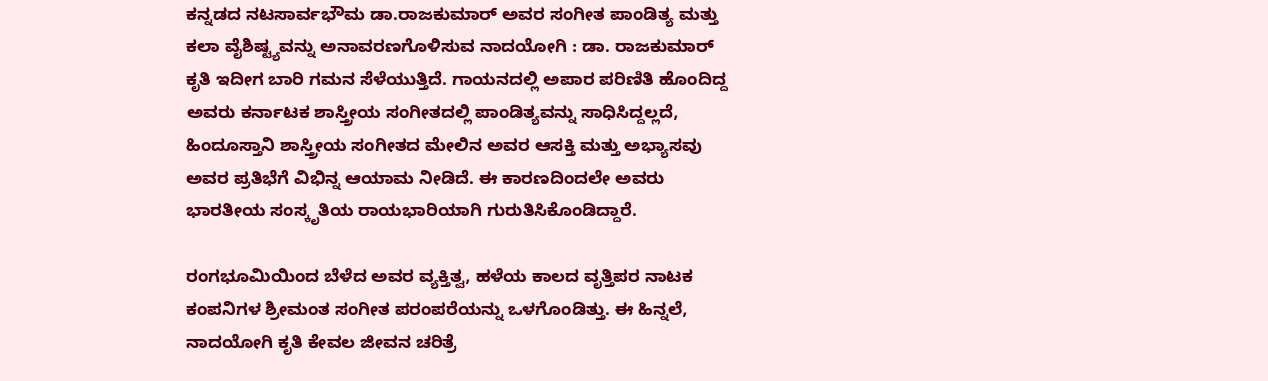ಕನ್ನಡದ ನಟಸಾರ್ವಭೌಮ ಡಾ.ರಾಜಕುಮಾರ್ ಅವರ ಸಂಗೀತ ಪಾಂಡಿತ್ಯ ಮತ್ತು ಕಲಾ ವೈಶಿಷ್ಟ್ಯವನ್ನು ಅನಾವರಣಗೊಳಿಸುವ ನಾದಯೋಗಿ : ಡಾ. ರಾಜಕುಮಾರ್ ಕೃತಿ ಇದೀಗ ಬಾರಿ ಗಮನ ಸೆಳೆಯುತ್ತಿದೆ. ಗಾಯನದಲ್ಲಿ ಅಪಾರ ಪರಿಣಿತಿ ಹೊಂದಿದ್ದ ಅವರು ಕರ್ನಾಟಕ ಶಾಸ್ತ್ರೀಯ ಸಂಗೀತದಲ್ಲಿ ಪಾಂಡಿತ್ಯವನ್ನು ಸಾಧಿಸಿದ್ದಲ್ಲದೆ, ಹಿಂದೂಸ್ತಾನಿ ಶಾಸ್ತ್ರೀಯ ಸಂಗೀತದ ಮೇಲಿನ ಅವರ ಆಸಕ್ತಿ ಮತ್ತು ಅಭ್ಯಾಸವು ಅವರ ಪ್ರತಿಭೆಗೆ ವಿಭಿನ್ನ ಆಯಾಮ ನೀಡಿದೆ. ಈ ಕಾರಣದಿಂದಲೇ ಅವರು ಭಾರತೀಯ ಸಂಸ್ಕೃತಿಯ ರಾಯಭಾರಿಯಾಗಿ ಗುರುತಿಸಿಕೊಂಡಿದ್ದಾರೆ.

ರಂಗಭೂಮಿಯಿಂದ ಬೆಳೆದ ಅವರ ವ್ಯಕ್ತಿತ್ವ, ಹಳೆಯ ಕಾಲದ ವೃತ್ತಿಪರ ನಾಟಕ ಕಂಪನಿಗಳ ಶ್ರೀಮಂತ ಸಂಗೀತ ಪರಂಪರೆಯನ್ನು ಒಳಗೊಂಡಿತ್ತು. ಈ ಹಿನ್ನಲೆ, ನಾದಯೋಗಿ ಕೃತಿ ಕೇವಲ ಜೀವನ ಚರಿತ್ರೆ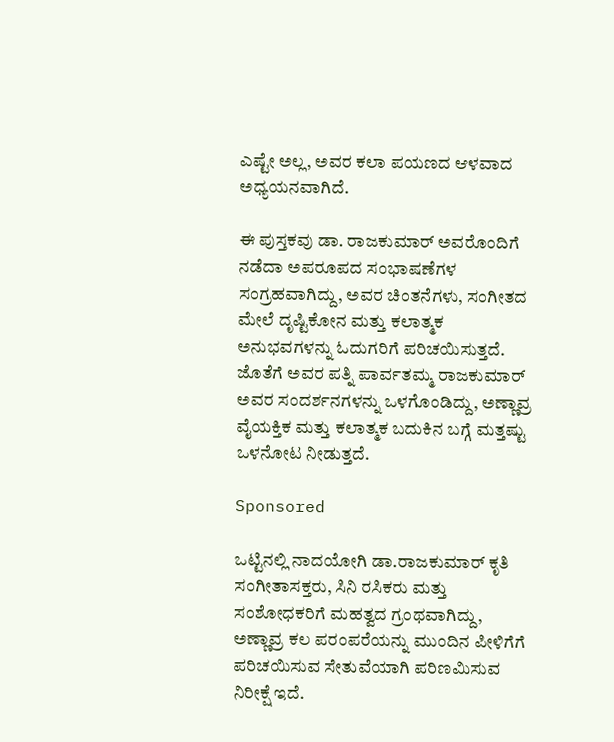ಎಷ್ಟೇ ಅಲ್ಲ, ಅವರ ಕಲಾ ಪಯಣದ ಆಳವಾದ ಅಧ್ಯಯನವಾಗಿದೆ.

ಈ ಪುಸ್ತಕವು ಡಾ. ರಾಜಕುಮಾರ್ ಅವರೊಂದಿಗೆ ನಡೆದಾ ಅಪರೂಪದ ಸಂಭಾಷಣೆಗಳ ಸಂಗ್ರಹವಾಗಿದ್ದು, ಅವರ ಚಿಂತನೆಗಳು, ಸಂಗೀತದ ಮೇಲೆ ದೃಷ್ಟಿಕೋನ ಮತ್ತು ಕಲಾತ್ಮಕ ಅನುಭವಗಳನ್ನು ಓದುಗರಿಗೆ ಪರಿಚಯಿಸುತ್ತದೆ. ಜೊತೆಗೆ ಅವರ ಪತ್ನಿ ಪಾರ್ವತಮ್ಮ ರಾಜಕುಮಾರ್ ಅವರ ಸಂದರ್ಶನಗಳನ್ನು ಒಳಗೊಂಡಿದ್ದು, ಅಣ್ಣಾವ್ರ ವೈಯಕ್ತಿಕ ಮತ್ತು ಕಲಾತ್ಮಕ ಬದುಕಿನ ಬಗ್ಗೆ ಮತ್ತಷ್ಟು ಒಳನೋಟ ನೀಡುತ್ತದೆ.

Sponsored

ಒಟ್ಟಿನಲ್ಲಿ ನಾದಯೋಗಿ ಡಾ.ರಾಜಕುಮಾರ್ ಕೃತಿ ಸಂಗೀತಾಸಕ್ತರು, ಸಿನಿ ರಸಿಕರು ಮತ್ತು ಸಂಶೋಧಕರಿಗೆ ಮಹತ್ವದ ಗ್ರಂಥವಾಗಿದ್ದು, ಅಣ್ಣಾವ್ರ ಕಲ ಪರಂಪರೆಯನ್ನು ಮುಂದಿನ ಪೀಳಿಗೆಗೆ ಪರಿಚಯಿಸುವ ಸೇತುವೆಯಾಗಿ ಪರಿಣಮಿಸುವ ನಿರೀಕ್ಷೆ ಇದೆ.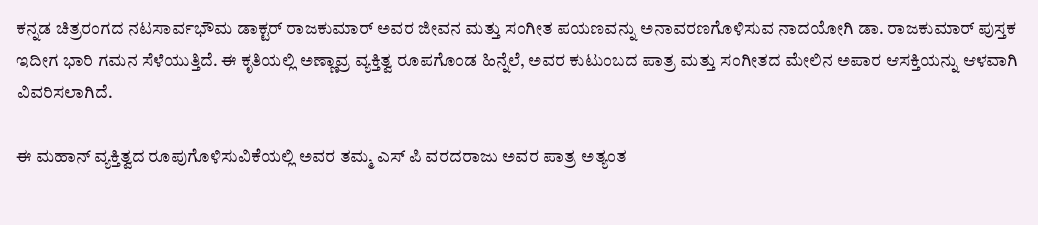ಕನ್ನಡ ಚಿತ್ರರಂಗದ ನಟಸಾರ್ವಭೌಮ ಡಾಕ್ಟರ್ ರಾಜಕುಮಾರ್ ಅವರ ಜೀವನ ಮತ್ತು ಸಂಗೀತ ಪಯಣವನ್ನು ಅನಾವರಣಗೊಳಿಸುವ ನಾದಯೋಗಿ ಡಾ. ರಾಜಕುಮಾರ್ ಪುಸ್ತಕ ಇದೀಗ ಭಾರಿ ಗಮನ ಸೆಳೆಯುತ್ತಿದೆ. ಈ ಕೃತಿಯಲ್ಲಿ ಅಣ್ಣಾವ್ರ ವ್ಯಕ್ತಿತ್ವ ರೂಪಗೊಂಡ ಹಿನ್ನೆಲೆ, ಅವರ ಕುಟುಂಬದ ಪಾತ್ರ ಮತ್ತು ಸಂಗೀತದ ಮೇಲಿನ ಅಪಾರ ಆಸಕ್ತಿಯನ್ನು ಆಳವಾಗಿ ವಿವರಿಸಲಾಗಿದೆ.

ಈ ಮಹಾನ್ ವ್ಯಕ್ತಿತ್ವದ ರೂಪುಗೊಳಿಸುವಿಕೆಯಲ್ಲಿ ಅವರ ತಮ್ಮ ಎಸ್ ಪಿ ವರದರಾಜು ಅವರ ಪಾತ್ರ ಅತ್ಯಂತ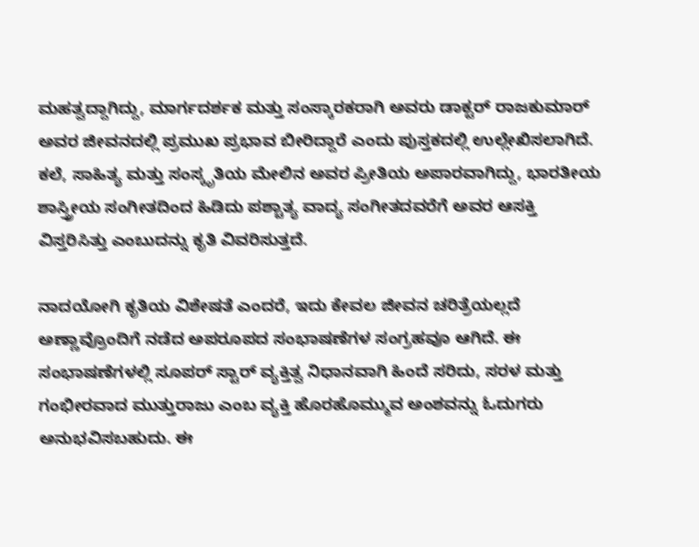ಮಹತ್ವದ್ದಾಗಿದ್ದು, ಮಾರ್ಗದರ್ಶಕ ಮತ್ತು ಸಂಸ್ಕಾರಕರಾಗಿ ಅವರು ಡಾಕ್ಟರ್ ರಾಜಕುಮಾರ್ ಅವರ ಜೀವನದಲ್ಲಿ ಪ್ರಮುಖ ಪ್ರಭಾವ ಬೀರಿದ್ದಾರೆ ಎಂದು ಪುಸ್ತಕದಲ್ಲಿ ಉಲ್ಲೇಖಿಸಲಾಗಿದೆ. ಕಲೆ, ಸಾಹಿತ್ಯ ಮತ್ತು ಸಂಸ್ಕೃತಿಯ ಮೇಲಿನ ಅವರ ಪ್ರೀತಿಯ ಅಪಾರವಾಗಿದ್ದು, ಭಾರತೀಯ ಶಾಸ್ತ್ರೀಯ ಸಂಗೀತದಿಂದ ಹಿಡಿದು ಪಶ್ಚಾತ್ಯ ವಾದ್ಯ ಸಂಗೀತದವರೆಗೆ ಅವರ ಆಸಕ್ತಿ ವಿಸ್ತರಿಸಿತ್ತು ಎಂಬುದನ್ನು ಕೃತಿ ವಿವರಿಸುತ್ತದೆ.

ನಾದಯೋಗಿ ಕೃತಿಯ ವಿಶೇಷತೆ ಎಂದರೆ, ಇದು ಕೇವಲ ಜೀವನ ಚರಿತ್ರೆಯಲ್ಲದೆ ಅಣ್ಣಾವ್ರೊಂದಿಗೆ ನಡೆದ ಅಪರೂಪದ ಸಂಭಾಷಣೆಗಳ ಸಂಗ್ರಹವೂ ಆಗಿದೆ. ಈ ಸಂಭಾಷಣೆಗಳಲ್ಲಿ ಸೂಪರ್ ಸ್ಟಾರ್ ವ್ಯಕ್ತಿತ್ವ ನಿಧಾನವಾಗಿ ಹಿಂದೆ ಸರಿದು, ಸರಳ ಮತ್ತು ಗಂಭೀರವಾದ ಮುತ್ತುರಾಜು ಎಂಬ ವ್ಯಕ್ತಿ ಹೊರಹೊಮ್ಮುವ ಅಂಶವನ್ನು ಓದುಗರು ಅನುಭವಿಸಬಹುದು. ಈ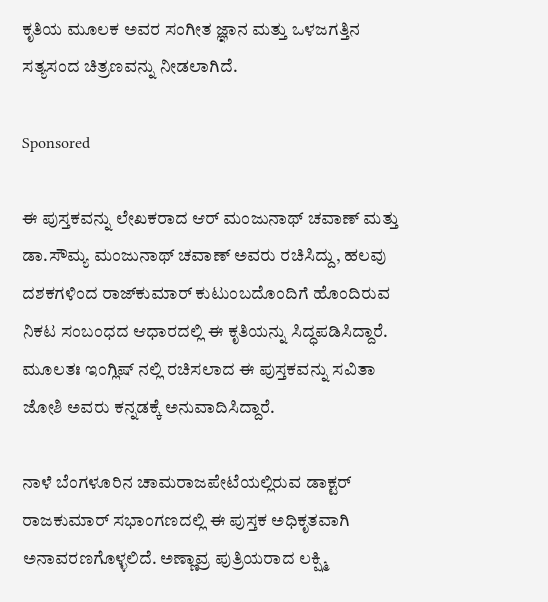ಕೃತಿಯ ಮೂಲಕ ಅವರ ಸಂಗೀತ ಜ್ಞಾನ ಮತ್ತು ಒಳಜಗತ್ತಿನ ಸತ್ಯಸಂದ ಚಿತ್ರಣವನ್ನು ನೀಡಲಾಗಿದೆ.

Sponsored

ಈ ಪುಸ್ತಕವನ್ನು ಲೇಖಕರಾದ ಆರ್ ಮಂಜುನಾಥ್ ಚವಾಣ್ ಮತ್ತು ಡಾ.ಸೌಮ್ಯ ಮಂಜುನಾಥ್ ಚವಾಣ್ ಅವರು ರಚಿಸಿದ್ದು, ಹಲವು ದಶಕಗಳಿಂದ ರಾಜ್‌ಕುಮಾರ್ ಕುಟುಂಬದೊಂದಿಗೆ ಹೊಂದಿರುವ ನಿಕಟ ಸಂಬಂಧದ ಆಧಾರದಲ್ಲಿ ಈ ಕೃತಿಯನ್ನು ಸಿದ್ಧಪಡಿಸಿದ್ದಾರೆ. ಮೂಲತಃ ಇಂಗ್ಲಿಷ್ ನಲ್ಲಿ ರಚಿಸಲಾದ ಈ ಪುಸ್ತಕವನ್ನು ಸವಿತಾ ಜೋಶಿ ಅವರು ಕನ್ನಡಕ್ಕೆ ಅನುವಾದಿಸಿದ್ದಾರೆ.

ನಾಳೆ ಬೆಂಗಳೂರಿನ ಚಾಮರಾಜಪೇಟೆಯಲ್ಲಿರುವ ಡಾಕ್ಟರ್ ರಾಜಕುಮಾರ್ ಸಭಾಂಗಣದಲ್ಲಿ ಈ ಪುಸ್ತಕ ಅಧಿಕೃತವಾಗಿ ಅನಾವರಣಗೊಳ್ಳಲಿದೆ. ಅಣ್ಣಾವ್ರ ಪುತ್ರಿಯರಾದ ಲಕ್ಷ್ಮಿ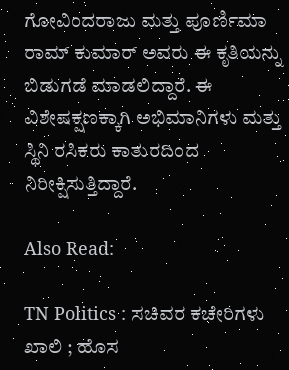ಗೋವಿಂದರಾಜು ಮತ್ತು ಪೂರ್ಣಿಮಾ ರಾಮ್ ಕುಮಾರ್ ಅವರು ಈ ಕೃತಿಯನ್ನು ಬಿಡುಗಡೆ ಮಾಡಲಿದ್ದಾರೆ. ಈ ವಿಶೇಷಕ್ಷಣಕ್ಕಾಗಿ ಅಭಿಮಾನಿಗಳು ಮತ್ತು ಸ್ಥಿನಿ ರಸಿಕರು ಕಾತುರದಿಂದ ನಿರೀಕ್ಷಿಸುತ್ತಿದ್ದಾರೆ.

Also Read:

TN Politics : ಸಚಿವರ ಕಚೇರಿಗಳು ಖಾಲಿ ; ಹೊಸ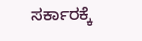ಸರ್ಕಾರಕ್ಕೆ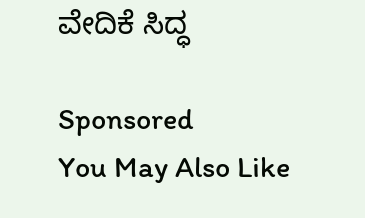ವೇದಿಕೆ ಸಿದ್ಧ

Sponsored
You May Also Like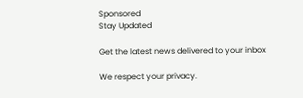Sponsored
Stay Updated

Get the latest news delivered to your inbox

We respect your privacy.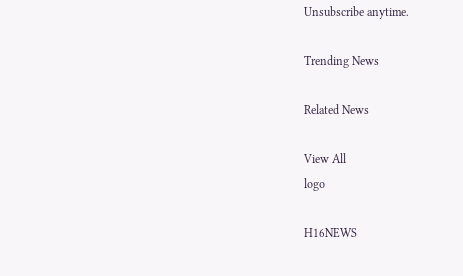Unsubscribe anytime.

Trending News

Related News

View All
logo

H16NEWS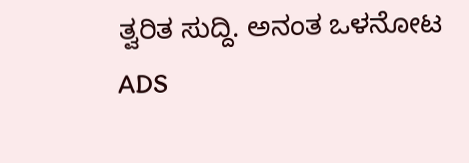ತ್ವರಿತ ಸುದ್ದಿ. ಅನಂತ ಒಳನೋಟ
ADS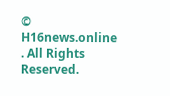© H16news.online . All Rights Reserved.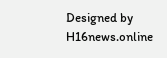Designed by H16news.online